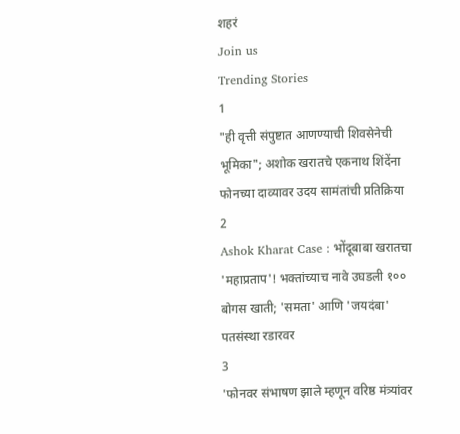शहरं
Join us
Trending Stories
1
"ही वृत्ती संपुष्टात आणण्याची शिवसेनेची भूमिका"; अशोक खरातचे एकनाथ शिंदेंना फोनच्या दाव्यावर उदय सामंतांची प्रतिक्रिया
2
Ashok Kharat Case : भोंदूबाबा खरातचा 'महाप्रताप'! भक्तांच्याच नावे उघडली १०० बोगस खाती; 'समता' आणि 'जयदंबा' पतसंस्था रडारवर
3
'फोनवर संभाषण झाले म्हणून वरिष्ठ मंत्र्यांवर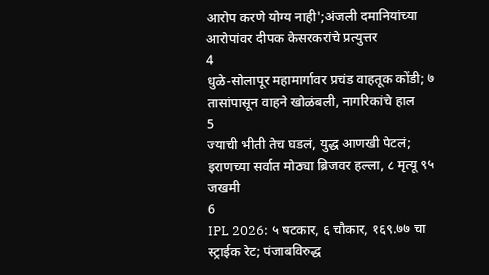आरोप करणे योग्य नाही';अंजली दमानियांच्या आरोपांवर दीपक केसरकरांचे प्रत्युत्तर
4
धुळे-सोलापूर महामार्गावर प्रचंड वाहतूक कोंडी; ७ तासांपासून वाहने खोळंबली, नागरिकांचे हाल
5
ज्याची भीती तेच घडलं, युद्ध आणखी पेटलं; इराणच्या सर्वात मोठ्या ब्रिजवर हल्ला, ८ मृत्यू ९५ जखमी
6
IPL 2026: ५ षटकार, ६ चौकार, १६९.७७ चा स्ट्राईक रेट; पंजाबविरुद्ध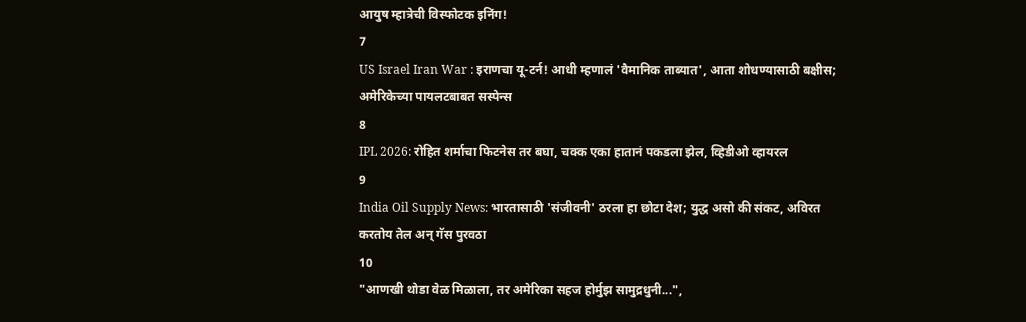आयुष म्हात्रेची विस्फोटक इनिंग!
7
US Israel Iran War : इराणचा यू-टर्न! आधी म्हणालं 'वैमानिक ताब्यात', आता शोधण्यासाठी बक्षीस; अमेरिकेच्या पायलटबाबत सस्पेन्स
8
IPL 2026: रोहित शर्माचा फिटनेस तर बघा, चक्क एका हातानं पकडला झेल, व्हिडीओ व्हायरल
9
India Oil Supply News: भारतासाठी 'संजीवनी' ठरला हा छोटा देश; युद्ध असो की संकट, अविरत करतोय तेल अन् गॅस पुरवठा
10
"आणखी थोडा वेळ मिळाला, तर अमेरिका सहज होर्मुझ सामुद्रधुनी...",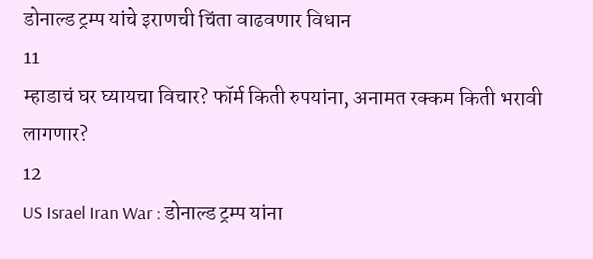डोनाल्ड ट्रम्प यांचे इराणची चिंता वाढवणार विधान
11
म्हाडाचं घर घ्यायचा विचार? फॉर्म किती रुपयांना, अनामत रक्कम किती भरावी लागणार?
12
US Israel Iran War : डोनाल्ड ट्रम्प यांना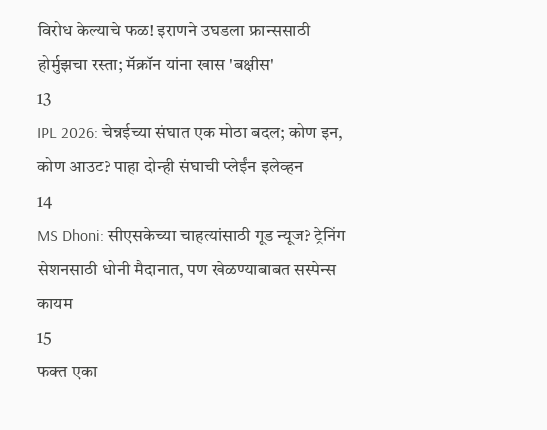विरोध केल्याचे फळ! इराणने उघडला फ्रान्ससाठी होर्मुझचा रस्ता; मॅक्रॉन यांना खास 'बक्षीस'
13
IPL 2026: चेन्नईच्या संघात एक मोठा बदल; कोण इन, कोण आउट? पाहा दोन्ही संघाची प्लेईंन इलेव्हन
14
MS Dhoni: सीएसकेच्या चाहत्यांसाठी गूड न्यूज? ट्रेनिंग सेशनसाठी धोनी मैदानात, पण खेळण्याबाबत सस्पेन्स कायम
15
फक्त एका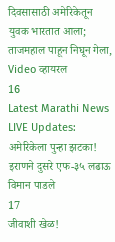दिवसासाठी अमेरिकेतून युवक भारतात आला; ताजमहाल पाहून निघून गेला, Video व्हायरल
16
Latest Marathi News LIVE Updates: अमेरिकेला पुन्हा झटका! इराणने दुसरे एफ-३५ लढाऊ विमान पाडले
17
जीवाशी खेळ!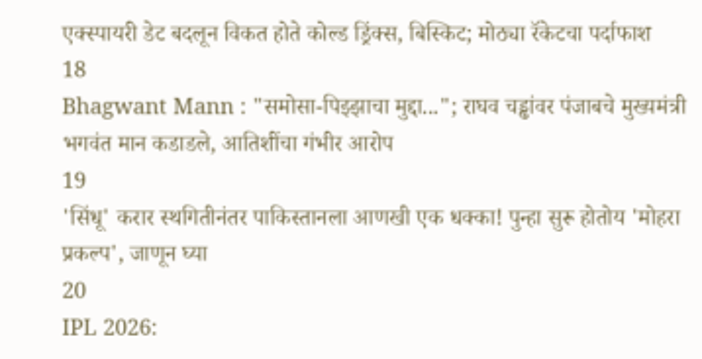एक्स्पायरी डेट बदलून विकत होते कोल्ड ड्रिंक्स, बिस्किट; मोठ्या रॅकेटचा पर्दाफाश
18
Bhagwant Mann : "समोसा-पिझ्झाचा मुद्दा..."; राघव चड्ढांवर पंजाबचे मुख्यमंत्री भगवंत मान कडाडले, आतिशींचा गंभीर आरोप
19
'सिंधू' करार स्थगितीनंतर पाकिस्तानला आणखी एक धक्का! पुन्हा सुरू होतोय 'मोहरा प्रकल्प', जाणून घ्या
20
IPL 2026: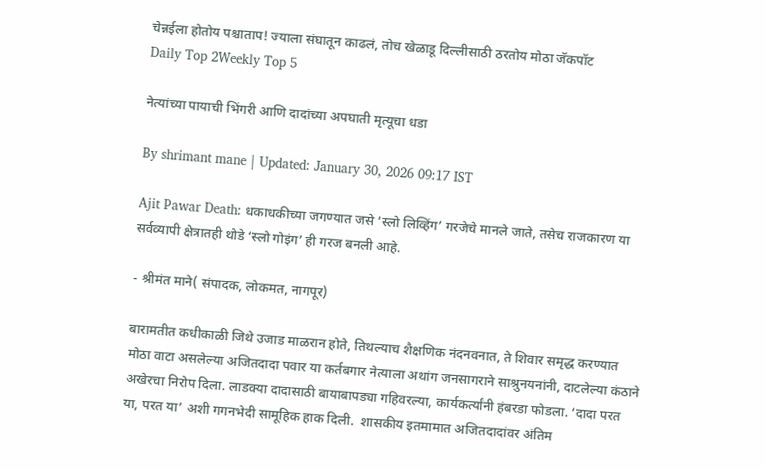चेन्नईला होतोय पश्चाताप! ज्याला संघातून काढलं, तोच खेळाडू दिल्लीसाठी ठरतोय मोठा जॅकपॉट
Daily Top 2Weekly Top 5

नेत्यांच्या पायाची भिंगरी आणि दादांच्या अपघाती मृत्यूचा धडा

By shrimant mane | Updated: January 30, 2026 09:17 IST

Ajit Pawar Death: धकाधकीच्या जगण्यात जसे ‘स्लो लिव्हिंग’ गरजेचे मानले जाते, तसेच राजकारण या सर्वव्यापी क्षेत्रातही थोडे ‘स्लो गोइंग’ ही गरज बनली आहे.

- श्रीमंत माने( संपादक, लोकमत, नागपूर)

बारामतीत कधीकाळी जिथे उजाड माळरान होते, तिथल्याच शैक्षणिक नंदनवनात, ते शिवार समृद्ध करण्यात मोठा वाटा असलेल्या अजितदादा पवार या कर्तबगार नेत्याला अथांग जनसागराने साश्रुनयनांनी, दाटलेल्या कंठाने अखेरचा निरोप दिला. लाडक्या दादासाठी बायाबापड्या गहिवरल्या, कार्यकर्त्यांनी हंबरडा फोडला. ‘दादा परत या, परत या’ अशी गगनभेदी सामूहिक हाक दिली.  शासकीय इतमामात अजितदादांवर अंतिम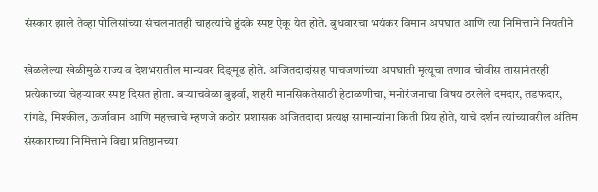संस्कार झाले तेव्हा पोलिसांच्या संचलनातही चाहत्यांचे हुंदके स्पष्ट ऐकू येत होते. बुधवारचा भयंकर विमान अपघात आणि त्या निमित्ताने नियतीने

खेळलेल्या खेळीमुळे राज्य व देशभरातील मान्यवर दिङ‌्मूढ होते. अजितदादांसह पाचजणांच्या अपघाती मृत्यूचा तणाव चोवीस तासानंतरही प्रत्येकाच्या चेहऱ्यावर स्पष्ट दिसत होता. बऱ्याचवेळा बुर्झ्वा, शहरी मानसिकतेसाठी हेटाळणीचा, मनोरंजनाचा विषय ठरलेले दमदार, तडफदार, रांगडे, मिश्कील, ऊर्जावान आणि महत्त्वाचे म्हणजे कठोर प्रशासक अजितदादा प्रत्यक्ष सामान्यांना किती प्रिय होते, याचे दर्शन त्यांच्यावरील अंतिम संस्काराच्या निमित्ताने विद्या प्रतिष्ठानच्या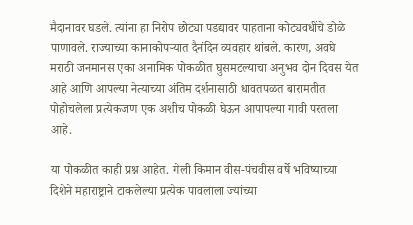मैदानावर घडले. त्यांना हा निरोप छोट्या पडद्यावर पाहताना कोट्यवधींचे डोळे पाणावले. राज्याच्या कानाकोपऱ्यात दैनंदिन व्यवहार थांबले. कारण, अवघे मराठी जनमानस एका अनामिक पोकळीत घुसमटल्याचा अनुभव दोन दिवस येत आहे आणि आपल्या नेत्याच्या अंतिम दर्शनासाठी धावतपळत बारामतीत पोहोचलेला प्रत्येकजण एक अशीच पोकळी घेऊन आपापल्या गावी परतला आहे.

या पोकळीत काही प्रश्न आहेत. गेली किमान वीस-पंचवीस वर्षे भविष्याच्या दिशेने महाराष्ट्राने टाकलेल्या प्रत्येक पावलाला ज्यांच्या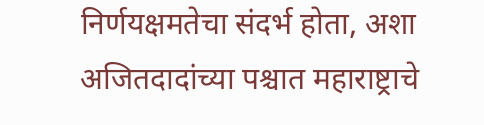निर्णयक्षमतेचा संदर्भ होता, अशा अजितदादांच्या पश्चात महाराष्ट्राचे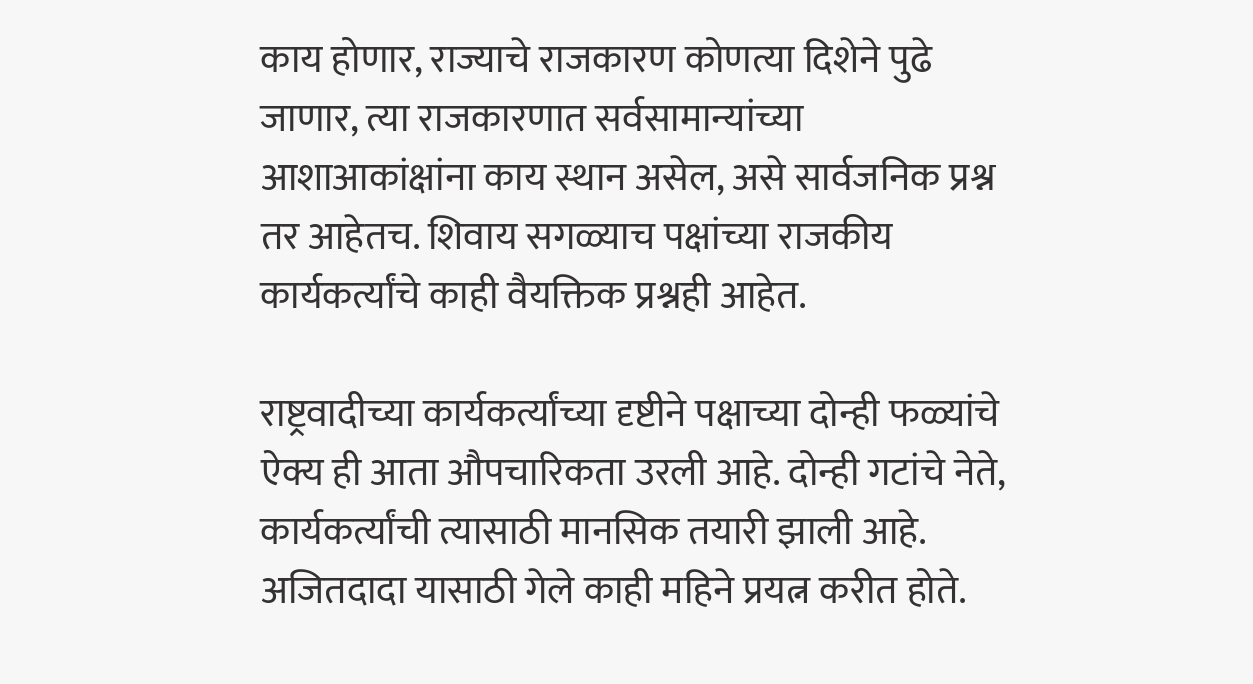काय होणार, राज्याचे राजकारण कोणत्या दिशेने पुढे जाणार, त्या राजकारणात सर्वसामान्यांच्या आशाआकांक्षांना काय स्थान असेल, असे सार्वजनिक प्रश्न तर आहेतच. शिवाय सगळ्याच पक्षांच्या राजकीय कार्यकर्त्यांचे काही वैयक्तिक प्रश्नही आहेत.

राष्ट्रवादीच्या कार्यकर्त्यांच्या दृष्टीने पक्षाच्या दोन्ही फळ्यांचे ऐक्य ही आता औपचारिकता उरली आहे. दोन्ही गटांचे नेते, कार्यकर्त्यांची त्यासाठी मानसिक तयारी झाली आहे. अजितदादा यासाठी गेले काही महिने प्रयत्न करीत होते.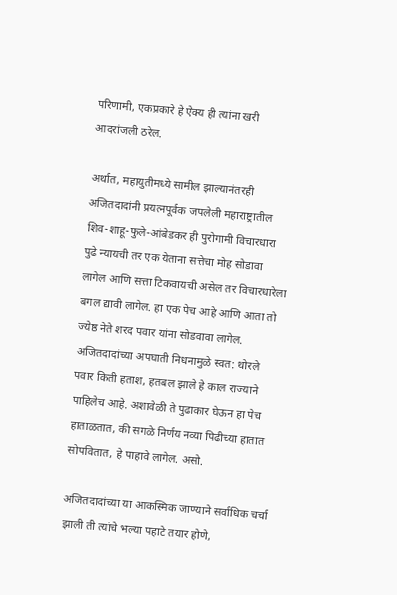परिणामी, एकप्रकारे हे ऐक्य ही त्यांना खरी आदरांजली ठरेल.

अर्थात, महायुतीमध्ये सामील झाल्यानंतरही अजितदादांनी प्रयत्नपूर्वक जपलेली महाराष्ट्रातील शिव-शाहू-फुले-आंबेडकर ही पुरोगामी विचारधारा पुढे न्यायची तर एक येताना सत्तेचा मोह सोडावा लागेल आणि सत्ता टिकवायची असेल तर विचारधारेला बगल द्यावी लागेल. हा एक पेच आहे आणि आता तो ज्येष्ठ नेते शरद पवार यांना सोडवावा लागेल. अजितदादांच्या अपघाती निधनामुळे स्वत: थोरले पवार किती हताश, हतबल झाले हे काल राज्याने पाहिलेच आहे. अशावेळी ते पुढाकार घेऊन हा पेच हाताळतात, की सगळे निर्णय नव्या पिढीच्या हातात सोपवितात, हे पाहावे लागेल. असो.

अजितदादांच्या या आकस्मिक जाण्याने सर्वाधिक चर्चा झाली ती त्यांचे भल्या पहाटे तयार होणे,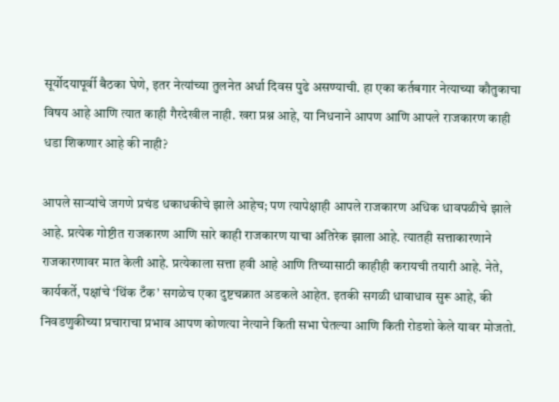सूर्योदयापूर्वी बैठका घेणे, इतर नेत्यांच्या तुलनेत अर्धा दिवस पुढे असण्याची. हा एका कर्तबगार नेत्याच्या कौतुकाचा विषय आहे आणि त्यात काही गैरदेखील नाही. खरा प्रश्न आहे, या निधनाने आपण आणि आपले राजकारण काही धडा शिकणार आहे की नाही?

आपले साऱ्यांचे जगणे प्रचंड धकाधकीचे झाले आहेच; पण त्यापेक्षाही आपले राजकारण अधिक धावपळीचे झाले आहे. प्रत्येक गोष्टीत राजकारण आणि सारे काही राजकारण याचा अतिरेक झाला आहे. त्यातही सत्ताकारणाने राजकारणावर मात केली आहे. प्रत्येकाला सत्ता हवी आहे आणि तिच्यासाठी काहीही करायची तयारी आहे. नेते, कार्यकर्ते, पक्षांचे ‘थिंक टँक’ सगळेच एका दुष्टचक्रात अडकले आहेत. इतकी सगळी धावाधाव सुरू आहे, की निवडणुकीच्या प्रचाराचा प्रभाव आपण कोणत्या नेत्याने किती सभा घेतल्या आणि किती रोडशो केले यावर मोजतो.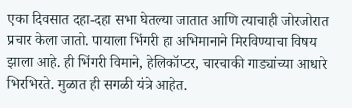एका दिवसात दहा-दहा सभा घेतल्या जातात आणि त्याचाही जोरजोरात प्रचार केला जातो. पायाला भिंगरी हा अभिमानाने मिरविण्याचा विषय झाला आहे. ही भिंगरी विमाने, हेलिकॉप्टर, चारचाकी गाड्यांच्या आधारे भिरभिरते. मुळात ही सगळी यंत्रे आहेत.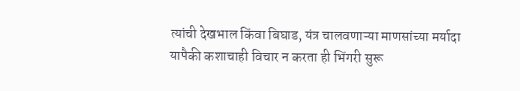त्यांची देखभाल किंवा बिघाड, यंत्र चालवणाऱ्या माणसांच्या मर्यादा यापैकी कशाचाही विचार न करता ही भिंगरी सुरू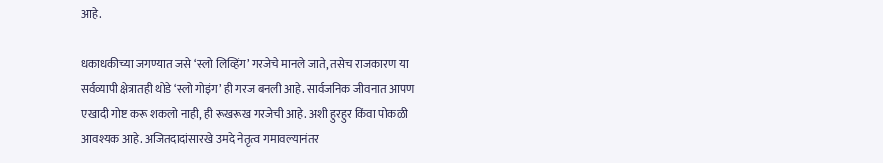आहे.

धकाधकीच्या जगण्यात जसे ‘स्लो लिव्हिंग’ गरजेचे मानले जाते, तसेच राजकारण या सर्वव्यापी क्षेत्रातही थोडे ‘स्लो गोइंग’ ही गरज बनली आहे. सार्वजनिक जीवनात आपण एखादी गोष्ट करू शकलो नाही, ही रूखरूख गरजेची आहे. अशी हुरहुर किंवा पोकळी आवश्यक आहे. अजितदादांसारखे उमदे नेतृत्व गमावल्यानंतर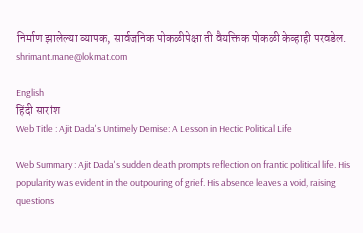निर्माण झालेल्या व्यापक, सार्वजनिक पोकळीपेक्षा ती वैयक्तिक पोकळी केव्हाही परवडेल. shrimant.mane@lokmat.com

English
हिंदी सारांश
Web Title : Ajit Dada's Untimely Demise: A Lesson in Hectic Political Life

Web Summary : Ajit Dada's sudden death prompts reflection on frantic political life. His popularity was evident in the outpouring of grief. His absence leaves a void, raising questions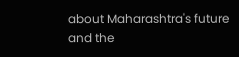about Maharashtra's future and the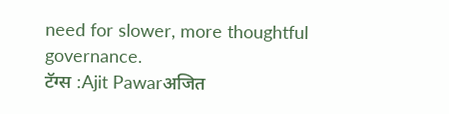need for slower, more thoughtful governance.
टॅग्स :Ajit Pawarअजित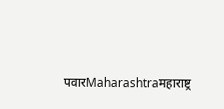पवारMaharashtraमहाराष्ट्र